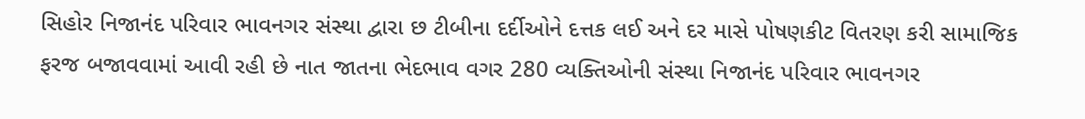સિહોર નિજાનંદ પરિવાર ભાવનગર સંસ્થા દ્વારા છ ટીબીના દર્દીઓને દત્તક લઈ અને દર માસે પોષણકીટ વિતરણ કરી સામાજિક ફરજ બજાવવામાં આવી રહી છે નાત જાતના ભેદભાવ વગર 280 વ્યક્તિઓની સંસ્થા નિજાનંદ પરિવાર ભાવનગર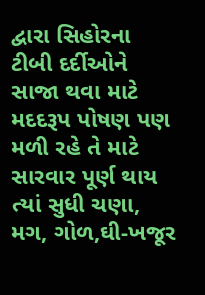દ્વારા સિહોરના ટીબી દર્દીઓને સાજા થવા માટે મદદરૂપ પોષણ પણ મળી રહે તે માટે સારવાર પૂર્ણ થાય ત્યાં સુધી ચણા, મગ, ગોળ,ઘી-ખજૂર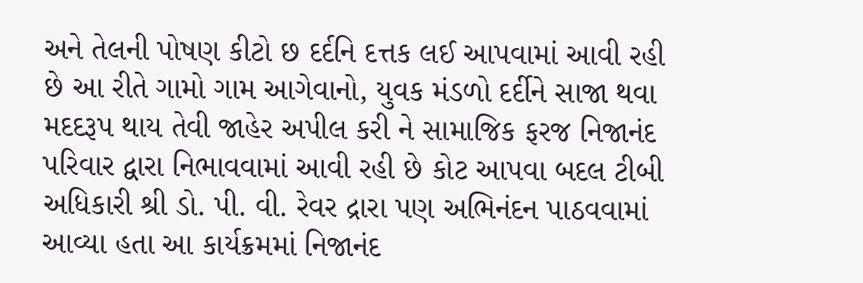અને તેલની પોષણ કીટો છ દર્દનિ દત્તક લઈ આપવામાં આવી રહી છે આ રીતે ગામો ગામ આગેવાનો, યુવક મંડળો દર્દીને સાજા થવા મદદરૂપ થાય તેવી જાહેર અપીલ કરી ને સામાજિક ફરજ નિજાનંદ પરિવાર દ્વારા નિભાવવામાં આવી રહી છે કોટ આપવા બદલ ટીબી અધિકારી શ્રી ડો. પી. વી. રેવર દ્રારા પણ અભિનંદન પાઠવવામાં આવ્યા હતા આ કાર્યક્રમમાં નિજાનંદ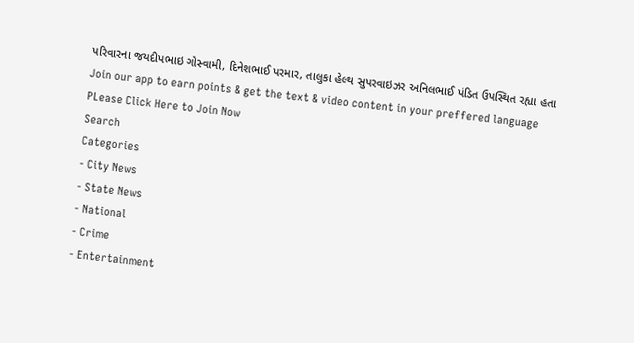પરિવારના જયદીપભાઇ ગોસ્વામી, દિનેશભાઈ પરમાર, તાલુકા હેલ્થ સુપરવાઇઝર અનિલભાઈ પંડિત ઉપસ્થિત રહ્યા હતા
Join our app to earn points & get the text & video content in your preffered language
PLease Click Here to Join Now
Search
Categories
- City News
- State News
- National
- Crime
- Entertainment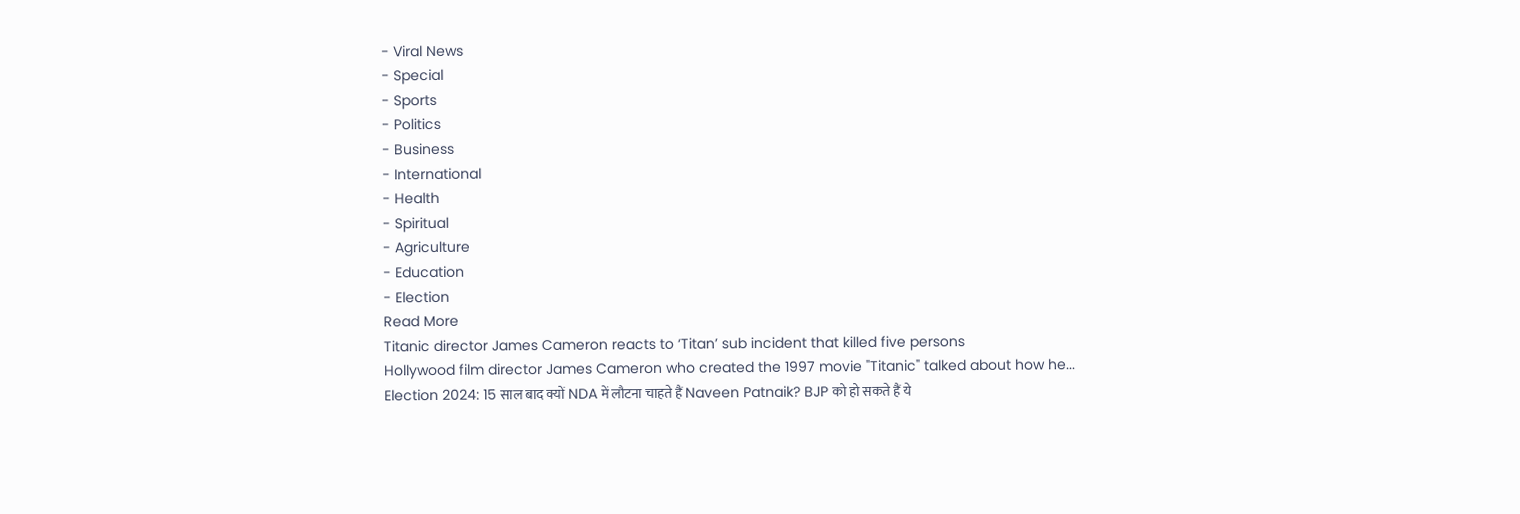- Viral News
- Special
- Sports
- Politics
- Business
- International
- Health
- Spiritual
- Agriculture
- Education
- Election
Read More
Titanic director James Cameron reacts to ‘Titan’ sub incident that killed five persons
Hollywood film director James Cameron who created the 1997 movie "Titanic" talked about how he...
Election 2024: 15 साल बाद क्यों NDA में लौटना चाहते हैं Naveen Patnaik? BJP को हो सकते हैं ये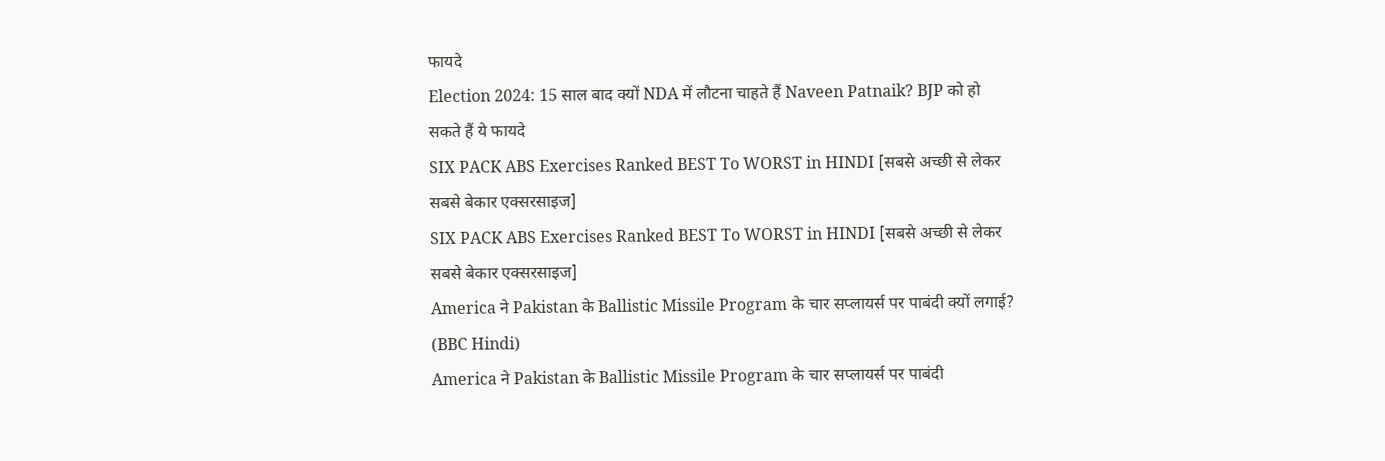फायदे
Election 2024: 15 साल बाद क्यों NDA में लौटना चाहते हैं Naveen Patnaik? BJP को हो सकते हैं ये फायदे
SIX PACK ABS Exercises Ranked BEST To WORST in HINDI [सबसे अच्छी से लेकर सबसे बेकार एक्सरसाइज]
SIX PACK ABS Exercises Ranked BEST To WORST in HINDI [सबसे अच्छी से लेकर सबसे बेकार एक्सरसाइज]
America ने Pakistan के Ballistic Missile Program के चार सप्लायर्स पर पाबंदी क्यों लगाई? (BBC Hindi)
America ने Pakistan के Ballistic Missile Program के चार सप्लायर्स पर पाबंदी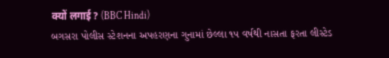क्यों लगाई? (BBC Hindi)
બગસરા પોલીસ સ્ટેશનના અપહરણના ગુનામાં છેલ્લા ૧૫ વર્ષથી નાસતા ફરતા લીસ્ટેડ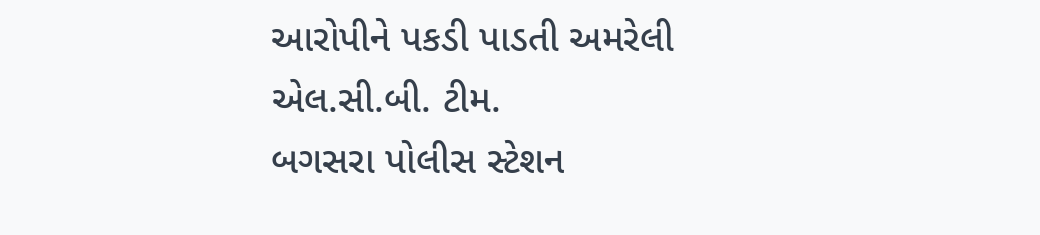આરોપીને પકડી પાડતી અમરેલી એલ.સી.બી. ટીમ.
બગસરા પોલીસ સ્ટેશન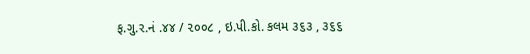ફ.ગુ.ર.નં .૪૪ / ૨૦૦૮ , ઇ.પી.કો. કલમ ૩૬૩ , ૩૬૬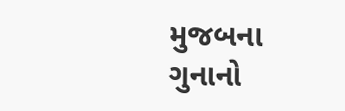મુજબના ગુનાનો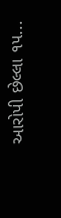આરોપી છેલ્લા ૧૫...